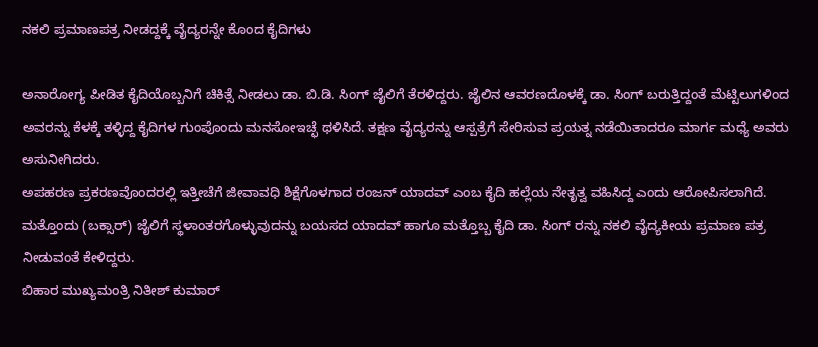ನಕಲಿ ಪ್ರಮಾಣಪತ್ರ ನೀಡದ್ದಕ್ಕೆ ವೈದ್ಯರನ್ನೇ ಕೊಂದ ಕೈದಿಗಳು

ಅನಾರೋಗ್ಯ ಪೀಡಿತ ಕೈದಿಯೊಬ್ಬನಿಗೆ ಚಿಕಿತ್ಸೆ ನೀಡಲು ಡಾ. ಬಿ.ಡಿ. ಸಿಂಗ್ ಜೈಲಿಗೆ ತೆರಳಿದ್ದರು. ಜೈಲಿನ ಆವರಣದೊಳಕ್ಕೆ ಡಾ. ಸಿಂಗ್ ಬರುತ್ತಿದ್ದಂತೆ ಮೆಟ್ಟಿಲುಗಳಿಂದ ಅವರನ್ನು ಕೆಳಕ್ಕೆ ತಳ್ಳಿದ್ದ ಕೈದಿಗಳ ಗುಂಪೊಂದು ಮನಸೋಇಚ್ಛೆ ಥಳಿಸಿದೆ. ತಕ್ಷಣ ವೈದ್ಯರನ್ನು ಆಸ್ಪತ್ರೆಗೆ ಸೇರಿಸುವ ಪ್ರಯತ್ನ ನಡೆಯಿತಾದರೂ ಮಾರ್ಗ ಮಧ್ಯೆ ಅವರು ಅಸುನೀಗಿದರು.
ಅಪಹರಣ ಪ್ರಕರಣವೊಂದರಲ್ಲಿ ಇತ್ತೀಚೆಗೆ ಜೀವಾವಧಿ ಶಿಕ್ಷೆಗೊಳಗಾದ ರಂಜನ್ ಯಾದವ್ ಎಂಬ ಕೈದಿ ಹಲ್ಲೆಯ ನೇತೃತ್ವ ವಹಿಸಿದ್ದ ಎಂದು ಆರೋಪಿಸಲಾಗಿದೆ. ಮತ್ತೊಂದು (ಬಕ್ಸಾರ್) ಜೈಲಿಗೆ ಸ್ಥಳಾಂತರಗೊಳ್ಳುವುದನ್ನು ಬಯಸದ ಯಾದವ್ ಹಾಗೂ ಮತ್ತೊಬ್ಬ ಕೈದಿ ಡಾ. ಸಿಂಗ್ ರನ್ನು ನಕಲಿ ವೈದ್ಯಕೀಯ ಪ್ರಮಾಣ ಪತ್ರ ನೀಡುವಂತೆ ಕೇಳಿದ್ದರು.
ಬಿಹಾರ ಮುಖ್ಯಮಂತ್ರಿ ನಿತೀಶ್ ಕುಮಾರ್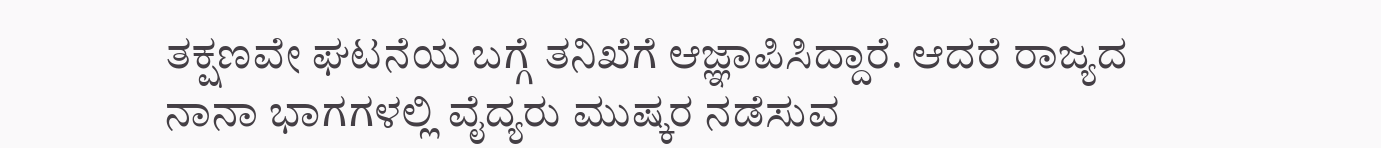ತಕ್ಷಣವೇ ಘಟನೆಯ ಬಗ್ಗೆ ತನಿಖೆಗೆ ಆಜ್ಞಾಪಿಸಿದ್ದಾರೆ. ಆದರೆ ರಾಜ್ಯದ ನಾನಾ ಭಾಗಗಳಲ್ಲಿ ವೈದ್ಯರು ಮುಷ್ಕರ ನಡೆಸುವ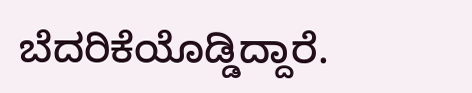ಬೆದರಿಕೆಯೊಡ್ಡಿದ್ದಾರೆ.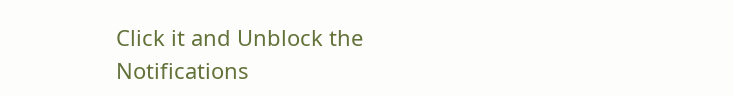Click it and Unblock the Notifications